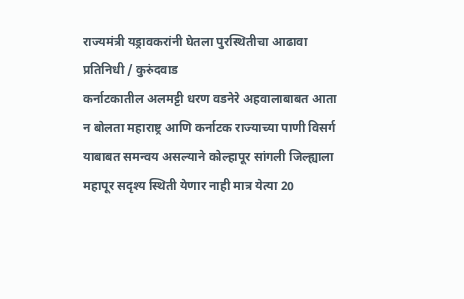राज्यमंत्री यड्रावकरांनी घेतला पुरस्थितीचा आढावा
प्रतिनिधी / कुरुंदवाड
कर्नाटकातील अलमट्टी धरण वडनेरे अहवालाबाबत आता न बोलता महाराष्ट्र आणि कर्नाटक राज्याच्या पाणी विसर्ग याबाबत समन्वय असल्याने कोल्हापूर सांगली जिल्ह्याला महापूर सदृश्य स्थिती येणार नाही मात्र येत्या 20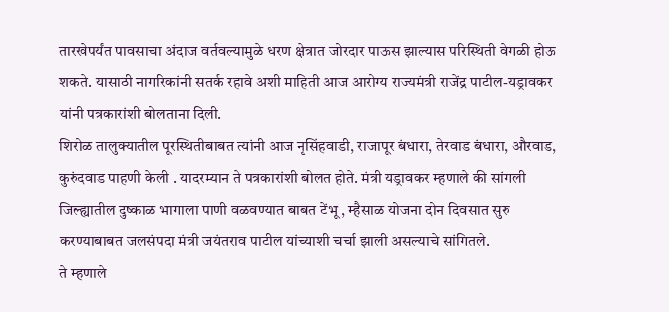तारखेपर्यंत पावसाचा अंदाज वर्तवल्यामुळे धरण क्षेत्रात जोरदार पाऊस झाल्यास परिस्थिती वेगळी होऊ शकते. यासाठी नागरिकांनी सतर्क रहावे अशी माहिती आज आरोग्य राज्यमंत्री राजेंद्र पाटील-यड्रावकर यांनी पत्रकारांशी बोलताना दिली.
शिरोळ तालुक्यातील पूरस्थितीबाबत त्यांनी आज नृसिंहवाडी, राजापूर बंधारा, तेरवाड बंधारा, औरवाड, कुरुंदवाड पाहणी केली . यादरम्यान ते पत्रकारांशी बोलत होते. मंत्री यड्रावकर म्हणाले की सांगली जिल्ह्यातील दुष्काळ भागाला पाणी वळवण्यात बाबत टेंभू , म्हैसाळ योजना दोन दिवसात सुरु करण्याबाबत जलसंपदा मंत्री जयंतराव पाटील यांच्याशी चर्चा झाली असल्याचे सांगितले.
ते म्हणाले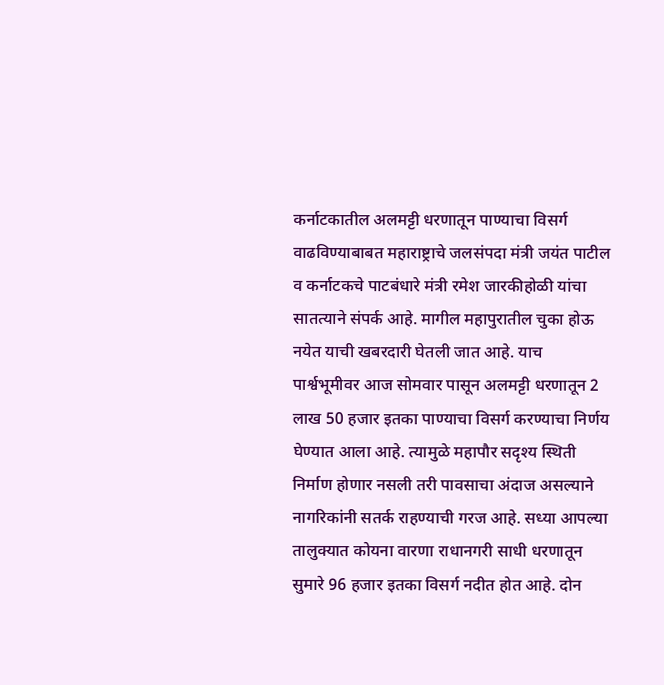कर्नाटकातील अलमट्टी धरणातून पाण्याचा विसर्ग वाढविण्याबाबत महाराष्ट्राचे जलसंपदा मंत्री जयंत पाटील व कर्नाटकचे पाटबंधारे मंत्री रमेश जारकीहोळी यांचा सातत्याने संपर्क आहे. मागील महापुरातील चुका होऊ नयेत याची खबरदारी घेतली जात आहे. याच पार्श्वभूमीवर आज सोमवार पासून अलमट्टी धरणातून 2 लाख 50 हजार इतका पाण्याचा विसर्ग करण्याचा निर्णय घेण्यात आला आहे. त्यामुळे महापौर सदृश्य स्थिती निर्माण होणार नसली तरी पावसाचा अंदाज असल्याने नागरिकांनी सतर्क राहण्याची गरज आहे. सध्या आपल्या तालुक्यात कोयना वारणा राधानगरी साधी धरणातून सुमारे 96 हजार इतका विसर्ग नदीत होत आहे. दोन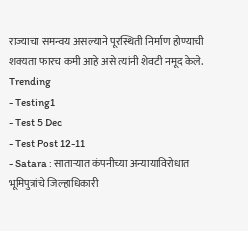राज्याचा समन्वय असल्याने पूरस्थिती निर्माण होण्याची शक्यता फारच कमी आहे असे त्यांनी शेवटी नमूद केले.
Trending
- Testing1
- Test 5 Dec
- Test Post 12-11
- Satara : साताऱ्यात कंपनीच्या अन्यायाविरोधात भूमिपुत्रांचे जिल्हाधिकारी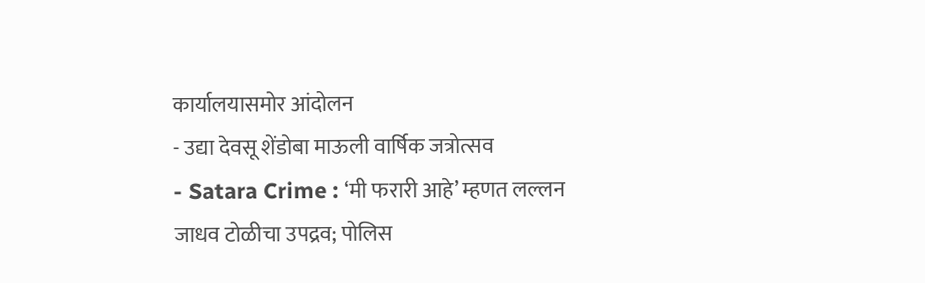कार्यालयासमोर आंदोलन
- उद्या देवसू शेंडोबा माऊली वार्षिक जत्रोत्सव
- Satara Crime : ‘मी फरारी आहे’ म्हणत लल्लन जाधव टोळीचा उपद्रव; पोलिस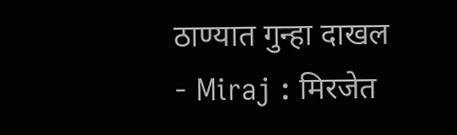ठाण्यात गुन्हा दाखल
- Miraj : मिरजेत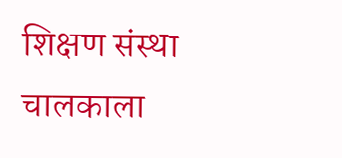शिक्षण संस्था चालकाला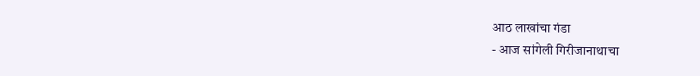आठ लाखांचा गंडा
- आज सांगेली गिरीजानाथाचा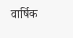वार्षिक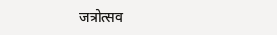जत्रोत्सव